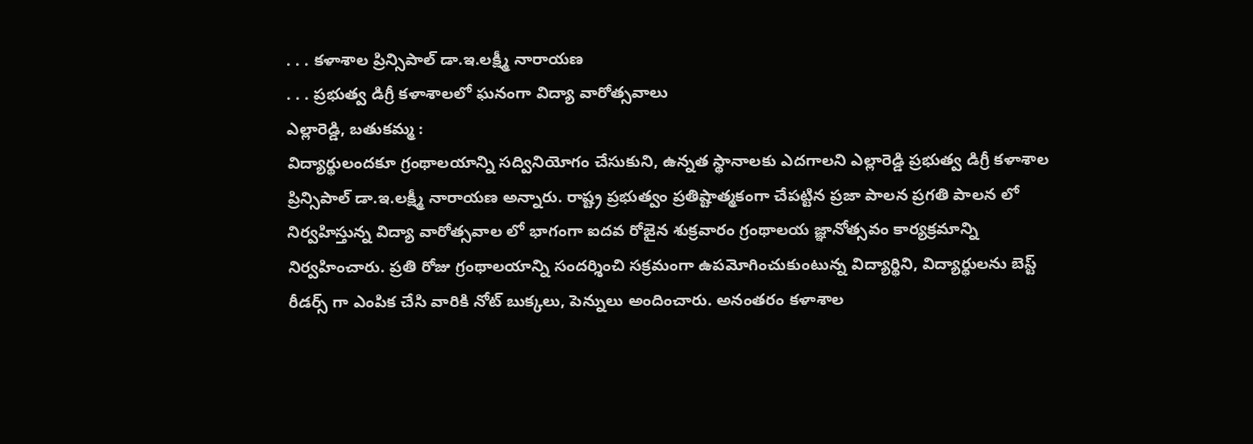. . . కళాశాల ప్రిన్సిపాల్ డా.ఇ.లక్ష్మీ నారాయణ
. . . ప్రభుత్వ డిగ్రీ కళాశాలలో ఘనంగా విద్యా వారోత్సవాలు
ఎల్లారెడ్డి, బతుకమ్మ :
విద్యార్థులందకూ గ్రంథాలయాన్ని సద్వినియోగం చేసుకుని, ఉన్నత స్థానాలకు ఎదగాలని ఎల్లారెడ్డి ప్రభుత్వ డిగ్రీ కళాశాల ప్రిన్సిపాల్ డా.ఇ.లక్ష్మీ నారాయణ అన్నారు. రాష్ట్ర ప్రభుత్వం ప్రతిష్టాత్మకంగా చేపట్టిన ప్రజా పాలన ప్రగతి పాలన లో నిర్వహిస్తున్న విద్యా వారోత్సవాల లో భాగంగా ఐదవ రోజైన శుక్రవారం గ్రంథాలయ జ్ఞానోత్సవం కార్యక్రమాన్ని నిర్వహించారు. ప్రతి రోజు గ్రంథాలయాన్ని సందర్శించి సక్రమంగా ఉపమోగించుకుంటున్న విద్యార్థిని, విద్యార్థులను బెస్ట్ రీడర్స్ గా ఎంపిక చేసి వారికి నోట్ బుక్కలు, పెన్నులు అందించారు. అనంతరం కళాశాల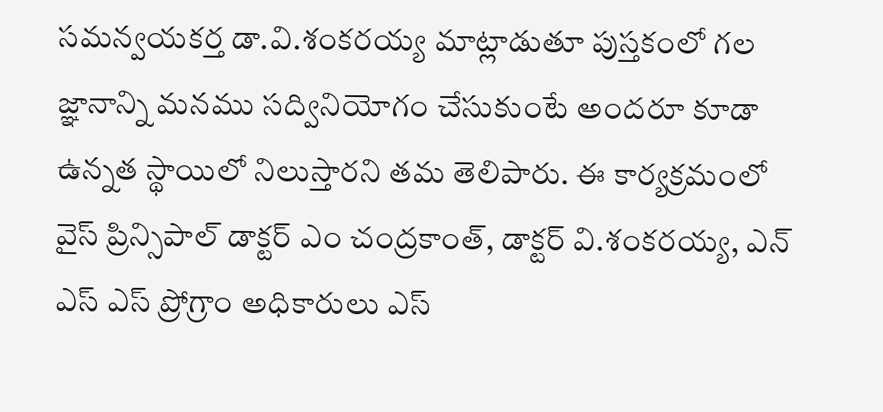సమన్వయకర్త డా.వి.శంకరయ్య మాట్లాడుతూ పుస్తకంలో గల జ్ఞానాన్ని మనము సద్వినియోగం చేసుకుంటే అందరూ కూడా ఉన్నత స్థాయిలో నిలుస్తారని తమ తెలిపారు. ఈ కార్యక్రమంలో వైస్ ప్రిన్సిపాల్ డాక్టర్ ఎం చంద్రకాంత్, డాక్టర్ వి.శంకరయ్య, ఎన్ ఎస్ ఎస్ ప్రోగ్రాం అధికారులు ఎస్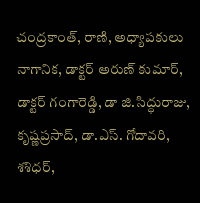చంద్రకాంత్, రాణి, అధ్యాపకులు నాగానిక, డాక్టర్ అరుణ్ కుమార్, డాక్టర్ గంగారెడ్డి, డా జి.సిద్ధురాజు, కృష్ణప్రసాద్, డా.ఎస్. గోదావరి, శశిధర్,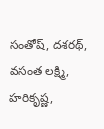సంతోష్, దశరథ్, వసంత లక్ష్మి, హరికృష్ణ,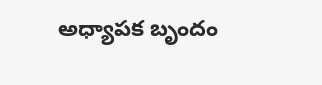అధ్యాపక బృందం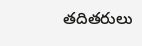తదితరులు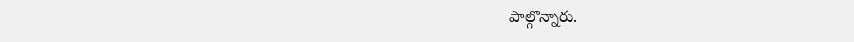పాల్గొన్నారు.